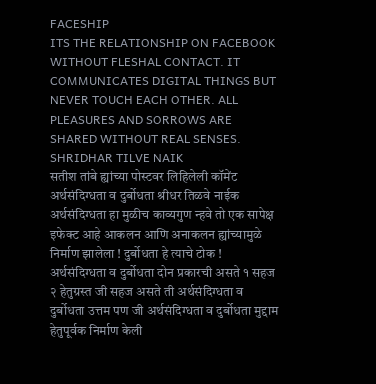FACESHIP
ITS THE RELATIONSHIP ON FACEBOOK WITHOUT FLESHAL CONTACT. IT COMMUNICATES DIGITAL THINGS BUT NEVER TOUCH EACH OTHER. ALL PLEASURES AND SORROWS ARE SHARED WITHOUT REAL SENSES.
SHRIDHAR TILVE NAIK
सतीश तांबे ह्यांच्या पोस्टवर लिहिलेली कॉमेंट
अर्थसंदिग्धता व दुर्बोधता श्रीधर तिळवे नाईक
अर्थसंदिग्धता हा मुळीच काव्यगुण न्हवे तो एक सापेक्ष इफेक्ट आहे आकलन आणि अनाकलन ह्यांच्यामुळे निर्माण झालेला ! दुर्बोधता हे त्याचे टोक ! अर्थसंदिग्धता व दुर्बोधता दोन प्रकारची असते १ सहज २ हेतुग्रस्त जी सहज असते ती अर्थसंदिग्धता व दुर्बोधता उत्तम पण जी अर्थसंदिग्धता व दुर्बोधता मुद्दाम हेतुपूर्वक निर्माण केली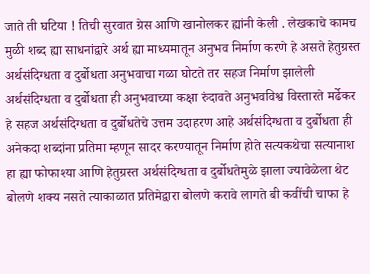जाते ती घटिया ! तिची सुरवात ग्रेस आणि खानोलकर ह्यांनी केली . लेखकाचे कामच मुळी शब्द ह्या साधनांद्वारे अर्थ ह्या माध्यमातून अनुभव निर्माण करणे हे असते हेतुग्रस्त अर्थसंदिग्धता व दुर्बोधता अनुभवाचा गळा घोटते तर सहज निर्माण झालेली अर्थसंदिग्धता व दुर्बोधता ही अनुभवाच्या कक्षा रुंदावते अनुभवविश्व विस्तारते मर्ढेकर हे सहज अर्थसंदिग्धता व दुर्बोधतेचे उत्तम उदाहरण आहे अर्थसंदिग्धता व दुर्बोधता ही अनेकदा शब्दांना प्रतिमा म्हणून सादर करण्यातून निर्माण होते सत्यकथेचा सत्यानाश हा ह्या फोफाश्या आणि हेतुग्रस्त अर्थसंदिग्धता व दुर्बोधतेमुळे झाला ज्यावेळेला थेट बोलणे शक्य नसते त्याकाळात प्रतिमेद्वारा बोलणे करावे लागते बी कवींची चाफा हे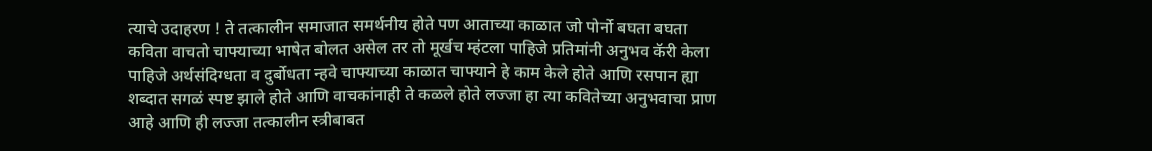त्याचे उदाहरण ! ते तत्कालीन समाजात समर्थनीय होते पण आताच्या काळात जो पोर्नो बघता बघता कविता वाचतो चाफ्याच्या भाषेत बोलत असेल तर तो मूर्खच म्हंटला पाहिजे प्रतिमांनी अनुभव कॅरी केला पाहिजे अर्थसंदिग्धता व दुर्बोधता न्हवे चाफ्याच्या काळात चाफ्याने हे काम केले होते आणि रसपान ह्या शब्दात सगळं स्पष्ट झाले होते आणि वाचकांनाही ते कळले होते लज्जा हा त्या कवितेच्या अनुभवाचा प्राण आहे आणि ही लज्जा तत्कालीन स्त्रीबाबत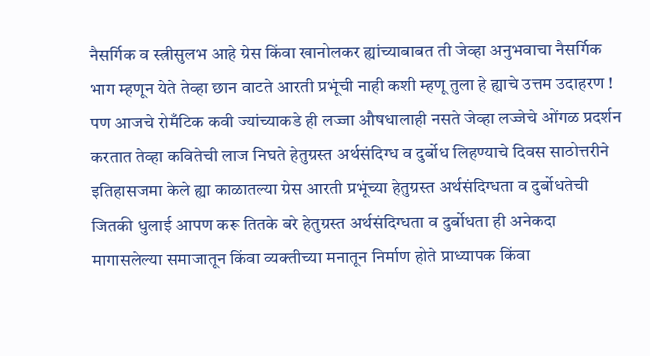नैसर्गिक व स्त्रीसुलभ आहे ग्रेस किंवा खानोलकर ह्यांच्याबाबत ती जेव्हा अनुभवाचा नैसर्गिक भाग म्हणून येते तेव्हा छान वाटते आरती प्रभूंची नाही कशी म्हणू तुला हे ह्याचे उत्तम उदाहरण ! पण आजचे रोमँटिक कवी ज्यांच्याकडे ही लज्जा औषधालाही नसते जेव्हा लज्जेचे ओंगळ प्रदर्शन करतात तेव्हा कवितेची लाज निघते हेतुग्रस्त अर्थसंदिग्ध व दुर्बोध लिहण्याचे दिवस साठोत्तरीने इतिहासजमा केले ह्या काळातल्या ग्रेस आरती प्रभूंच्या हेतुग्रस्त अर्थसंदिग्धता व दुर्बोधतेची जितकी धुलाई आपण करू तितके बरे हेतुग्रस्त अर्थसंदिग्धता व दुर्बोधता ही अनेकदा मागासलेल्या समाजातून किंवा व्यक्तीच्या मनातून निर्माण होते प्राध्यापक किंवा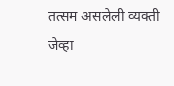तत्सम असलेली व्यक्ती जेव्हा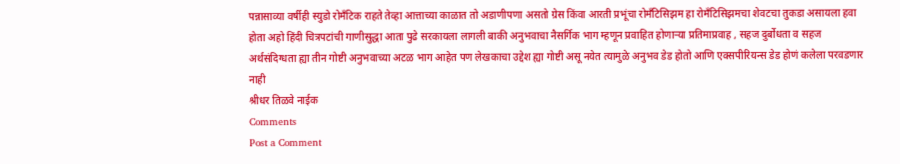पन्नासाव्या वर्षीही स्युडो रोमँटिक राहते तेव्हा आत्ताच्या काळात तो अडाणीपणा असतो ग्रेस किंवा आरती प्रभूंचा रोमँटिसिझम हा रोमँटिसिझमचा शेवटचा तुकडा असायला हवा होता अहो हिंदी चित्रपटांची गाणीसुद्धा आता पुढे सरकायला लागली बाकी अनुभवाचा नैसर्गिक भाग म्हणून प्रवाहित होणाऱ्या प्रतिमाप्रवाह , सहज दुर्बोधता व सहज अर्थसंदिग्धता ह्या तीन गोष्टी अनुभवाच्या अटळ भाग आहेत पण लेखकाचा उद्देश ह्या गोष्टी असू नयेत त्यामुळे अनुभव डेड होतो आणि एक्सपीरियन्स डेड होणं कलेला परवडणार नाही
श्रीधर तिळवे नाईक
Comments
Post a Comment